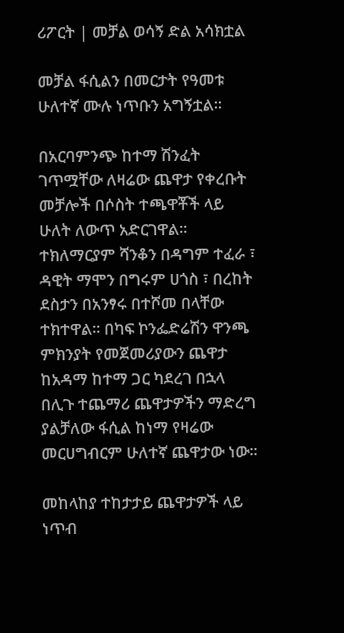ሪፖርት | መቻል ወሳኝ ድል አሳክቷል

መቻል ፋሲልን በመርታት የዓመቱ ሁለተኛ ሙሉ ነጥቡን አግኝቷል፡፡

በአርባምንጭ ከተማ ሽንፈት ገጥሟቸው ለዛሬው ጨዋታ የቀረቡት መቻሎች በሶስት ተጫዋቾች ላይ ሁለት ለውጥ አድርገዋል፡፡ ተክለማርያም ሻንቆን በዳግም ተፈራ ፣ ዳዊት ማሞን በግሩም ሀጎስ ፣ በረከት ደስታን በአንፃሩ በተሾመ በላቸው ተክተዋል፡፡ በካፍ ኮንፌድሬሽን ዋንጫ ምክንያት የመጀመሪያውን ጨዋታ ከአዳማ ከተማ ጋር ካደረገ በኋላ በሊጉ ተጨማሪ ጨዋታዎችን ማድረግ ያልቻለው ፋሲል ከነማ የዛሬው መርሀግብርም ሁለተኛ ጨዋታው ነው፡፡

መከላከያ ተከታታይ ጨዋታዎች ላይ ነጥብ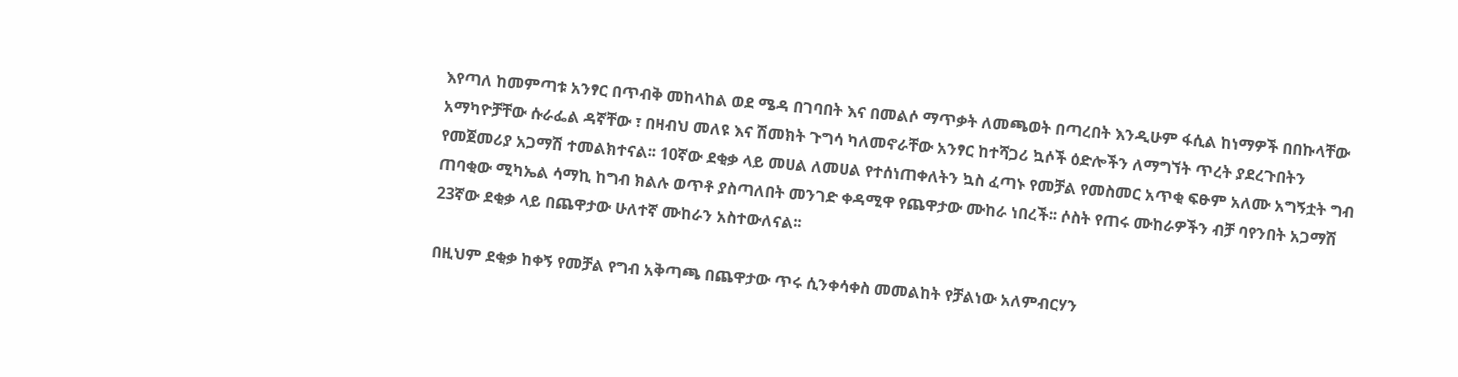እየጣለ ከመምጣቱ አንፃር በጥብቅ መከላከል ወደ ሜዳ በገባበት እና በመልሶ ማጥቃት ለመጫወት በጣረበት እንዲሁም ፋሲል ከነማዎች በበኩላቸው አማካዮቻቸው ሱራፌል ዳኛቸው ፣ በዛብህ መለዩ እና ሽመክት ጉግሳ ካለመኖራቸው አንፃር ከተሻጋሪ ኳሶች ዕድሎችን ለማግኘት ጥረት ያደረጉበትን የመጀመሪያ አጋማሽ ተመልክተናል፡፡ 10ኛው ደቂቃ ላይ መሀል ለመሀል የተሰነጠቀለትን ኳስ ፈጣኑ የመቻል የመስመር አጥቂ ፍፁም አለሙ አግኝቷት ግብ ጠባቂው ሚካኤል ሳማኪ ከግብ ክልሉ ወጥቶ ያስጣለበት መንገድ ቀዳሚዋ የጨዋታው ሙከራ ነበረች፡፡ ሶስት የጠሩ ሙከራዎችን ብቻ ባየንበት አጋማሽ 23ኛው ደቂቃ ላይ በጨዋታው ሁለተኛ ሙከራን አስተውለናል፡፡

በዚህም ደቂቃ ከቀኝ የመቻል የግብ አቅጣጫ በጨዋታው ጥሩ ሲንቀሳቀስ መመልከት የቻልነው አለምብርሃን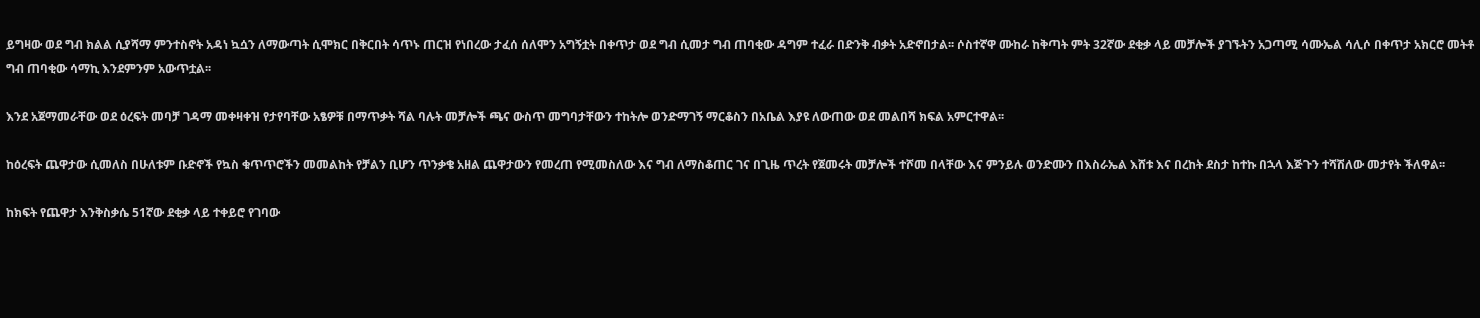ይግዛው ወደ ግብ ክልል ሲያሻማ ምንተስኖት አዳነ ኳሷን ለማውጣት ሲሞክር በቅርበት ሳጥኑ ጠርዝ የነበረው ታፈሰ ሰለሞን አግኝቷት በቀጥታ ወደ ግብ ሲመታ ግብ ጠባቂው ዳግም ተፈራ በድንቅ ብቃት አድኖበታል፡፡ ሶስተኛዋ ሙከራ ከቅጣት ምት 32ኛው ደቂቃ ላይ መቻሎች ያገኙትን አጋጣሚ ሳሙኤል ሳሊሶ በቀጥታ አክርሮ መትቶ ግብ ጠባቂው ሳማኪ እንደምንም አውጥቷል፡፡

እንደ አጀማመራቸው ወደ ዕረፍት መባቻ ገዳማ መቀዛቀዝ የታየባቸው አፄዎቹ በማጥቃት ሻል ባሉት መቻሎች ጫና ውስጥ መግባታቸውን ተከትሎ ወንድማገኝ ማርቆስን በአቤል እያዩ ለውጠው ወደ መልበሻ ክፍል አምርተዋል፡፡

ከዕረፍት ጨዋታው ሲመለስ በሁለቱም ቡድኖች የኳስ ቁጥጥሮችን መመልከት የቻልን ቢሆን ጥንቃቄ አዘል ጨዋታውን የመረጠ የሚመስለው እና ግብ ለማስቆጠር ገና በጊዜ ጥረት የጀመሩት መቻሎች ተሾመ በላቸው እና ምንይሉ ወንድሙን በእስራኤል እሸቱ እና በረከት ደስታ ከተኩ በኋላ እጅጉን ተሻሽለው መታየት ችለዋል፡፡

ከክፍት የጨዋታ እንቅስቃሴ 51ኛው ደቂቃ ላይ ተቀይሮ የገባው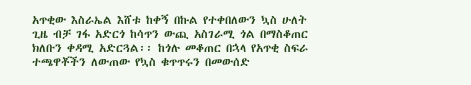አጥቂው እስራኤል እሸቱ ከቀኝ በኩል የተቀበለውን ኳስ ሁለት ጊዜ ብቻ ገፋ አድርጎ ከሳጥን ውጪ አስገራሚ ጎል በማስቆጠር ክለቡን ቀዳሚ አድርጓል፡፡ ከጎሉ መቆጠር በኋላ የአጥቂ ስፍራ ተጫዋቾችን ለውጠው የኳስ ቁጥጥሩን በመውሰድ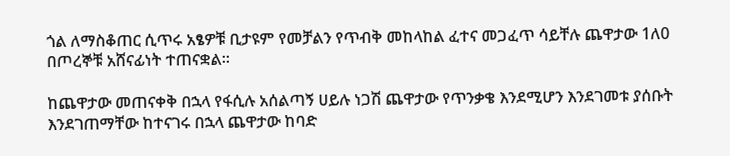ጎል ለማስቆጠር ሲጥሩ አፄዎቹ ቢታዩም የመቻልን የጥብቅ መከላከል ፈተና መጋፈጥ ሳይቸሉ ጨዋታው 1ለ0 በጦረኞቹ አሸናፊነት ተጠናቋል፡፡

ከጨዋታው መጠናቀቅ በኋላ የፋሲሉ አሰልጣኝ ሀይሉ ነጋሽ ጨዋታው የጥንቃቄ እንደሚሆን እንደገመቱ ያሰቡት እንደገጠማቸው ከተናገሩ በኋላ ጨዋታው ከባድ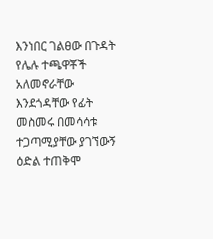እንነበር ገልፀው በጉዳት የሌሉ ተጫዋቾች አለመኖራቸው እንደጎዳቸው የፊት መስመሩ በመሳሳቱ ተጋጣሚያቸው ያገኘውኝ ዕድል ተጠቅሞ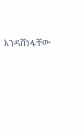እንዳሸነፋቸው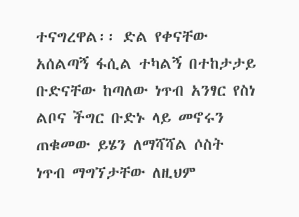ተናግረዋል፡፡ ድል የቀናቸው አሰልጣኝ ፋሲል ተካልኝ በተከታታይ ቡድናቸው ከጣለው ነጥብ አንፃር የስነ ልቦና ችግር ቡድኑ ላይ መኖሩን ጠቁመው ይሄን ለማሻሻል ሶስት ነጥብ ማግኘታቸው ለዚህም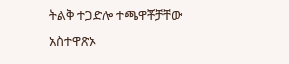ትልቅ ተጋድሎ ተጫዋቾቻቸው አስተዋጽኦ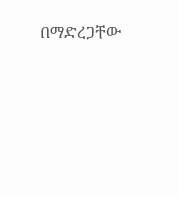በማድረጋቸው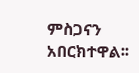ምስጋናን አበርክተዋል፡፡